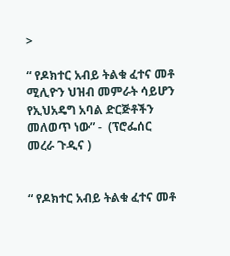>

“ የዶክተር አብይ ትልቁ ፈተና መቶ ሚሊዮን ህዝብ መምራት ሳይሆን የኢህአዴግ አባል ድርጅቶችን መለወጥ ነው” -  (ፕሮፌሰር መረራ ጉዲና )


“ የዶክተር አብይ ትልቁ ፈተና መቶ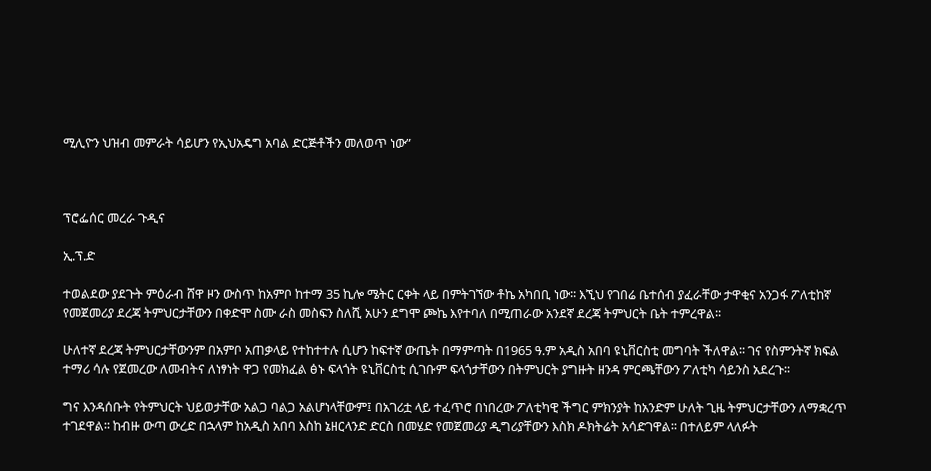ሚሊዮን ህዝብ መምራት ሳይሆን የኢህአዴግ አባል ድርጅቶችን መለወጥ ነው”



ፕሮፌሰር መረራ ጉዲና

ኢ.ፕ.ድ

ተወልደው ያደጉት ምዕራብ ሸዋ ዞን ውስጥ ከአምቦ ከተማ 35 ኪሎ ሜትር ርቀት ላይ በምትገኘው ቶኬ አካበቢ ነው፡፡ እኚህ የገበሬ ቤተሰብ ያፈራቸው ታዋቂና አንጋፋ ፖለቲከኛ የመጀመሪያ ደረጃ ትምህርታቸውን በቀድሞ ስሙ ራስ መስፍን ስለሺ አሁን ደግሞ ጮኬ እየተባለ በሚጠራው አንደኛ ደረጃ ትምህርት ቤት ተምረዋል፡፡

ሁለተኛ ደረጃ ትምህርታቸውንም በአምቦ አጠቃላይ የተከተተሉ ሲሆን ከፍተኛ ውጤት በማምጣት በ1965 ዓ.ም አዲስ አበባ ዩኒቨርስቲ መግባት ችለዋል፡፡ ገና የስምንትኛ ክፍል ተማሪ ሳሉ የጀመረው ለመብትና ለነፃነት ዋጋ የመክፈል ፅኑ ፍላጎት ዩኒቨርስቲ ሲገቡም ፍላጎታቸውን በትምህርት ያግዙት ዘንዳ ምርጫቸውን ፖለቲካ ሳይንስ አደረጉ፡፡

ግና እንዳሰቡት የትምህርት ህይወታቸው አልጋ ባልጋ አልሆነላቸውም፤ በአገሪቷ ላይ ተፈጥሮ በነበረው ፖለቲካዊ ችግር ምክንያት ከአንድም ሁለት ጊዜ ትምህርታቸውን ለማቋረጥ ተገደዋል፡፡ ከብዙ ውጣ ውረድ በኋላም ከአዲስ አበባ እስከ ኔዘርላንድ ድርስ በመሄድ የመጀመሪያ ዲግሪያቸውን እስክ ዶክትሬት አሳድገዋል፡፡ በተለይም ላለፉት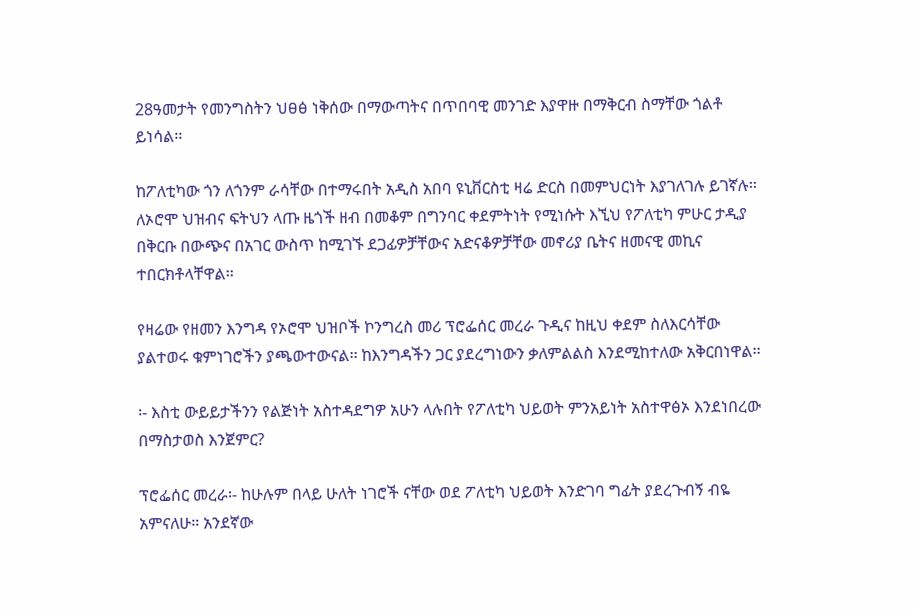28ዓመታት የመንግስትን ህፀፅ ነቅሰው በማውጣትና በጥበባዊ መንገድ እያዋዙ በማቅርብ ስማቸው ጎልቶ ይነሳል፡፡

ከፖለቲካው ጎን ለጎንም ራሳቸው በተማሩበት አዲስ አበባ ዩኒቨርስቲ ዛሬ ድርስ በመምህርነት እያገለገሉ ይገኛሉ፡፡ለኦሮሞ ህዝብና ፍትህን ላጡ ዜጎች ዘብ በመቆም በግንባር ቀደምትነት የሚነሱት እኚህ የፖለቲካ ምሁር ታዲያ በቅርቡ በውጭና በአገር ውስጥ ከሚገኙ ደጋፊዎቻቸውና አድናቆዎቻቸው መኖሪያ ቤትና ዘመናዊ መኪና ተበርክቶላቸዋል፡፡

የዛሬው የዘመን እንግዳ የኦሮሞ ህዝቦች ኮንግረስ መሪ ፕሮፌሰር መረራ ጉዲና ከዚህ ቀደም ስለእርሳቸው ያልተወሩ ቁምነገሮችን ያጫውተውናል፡፡ ከእንግዳችን ጋር ያደረግነውን ቃለምልልስ እንደሚከተለው አቅርበነዋል፡፡

፡- እስቲ ውይይታችንን የልጅነት አስተዳደግዎ አሁን ላሉበት የፖለቲካ ህይወት ምንአይነት አስተዋፅኦ እንደነበረው በማስታወስ እንጀምር?

ፕሮፌሰር መረራ፡- ከሁሉም በላይ ሁለት ነገሮች ናቸው ወደ ፖለቲካ ህይወት እንድገባ ግፊት ያደረጉብኝ ብዬ አምናለሁ። አንደኛው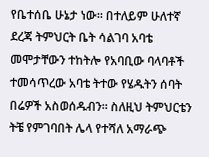የቤተሰቤ ሁኔታ ነው። በተለይም ሁለተኛ ደረጃ ትምህርት ቤት ሳልገባ አባቴ መሞታቸውን ተከትሎ የአባቢው ባላባቶች ተመሳጥረው አባቴ ትተው የሄዱትን ሰባት በሬዎች አስወሰዱብን። ስለዚህ ትምህርቴን ትቼ የምገባበት ሌላ የተሻለ አማራጭ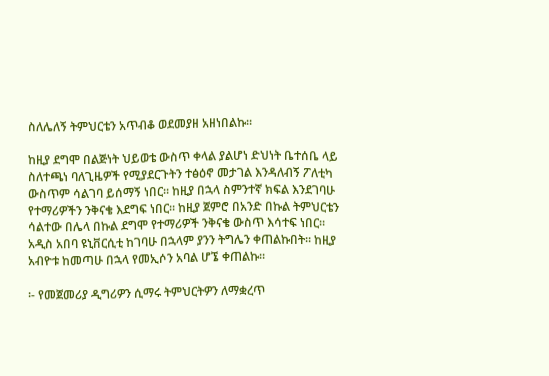ስለሌለኝ ትምህርቴን አጥብቆ ወደመያዘ አዘነበልኩ።

ከዚያ ደግሞ በልጅነት ህይወቴ ውስጥ ቀላል ያልሆነ ድህነት ቤተሰቤ ላይ ስለተጫነ ባለጊዜዎች የሚያደርጉትን ተፅዕኖ መታገል እንዳለብኝ ፖለቲካ ውስጥም ሳልገባ ይሰማኝ ነበር። ከዚያ በኋላ ስምንተኛ ክፍል እንደገባሁ የተማሪዎችን ንቅናቄ እደግፍ ነበር። ከዚያ ጀምሮ በአንድ በኩል ትምህርቴን ሳልተው በሌላ በኩል ደግሞ የተማሪዎች ንቅናቄ ውስጥ እሳተፍ ነበር። አዲስ አበባ ዩኒቨርሲቲ ከገባሁ በኋላም ያንን ትግሌን ቀጠልኩበት። ከዚያ አብዮቱ ከመጣሁ በኋላ የመኢሶን አባል ሆኜ ቀጠልኩ።

፡- የመጀመሪያ ዲግሪዎን ሲማሩ ትምህርትዎን ለማቋረጥ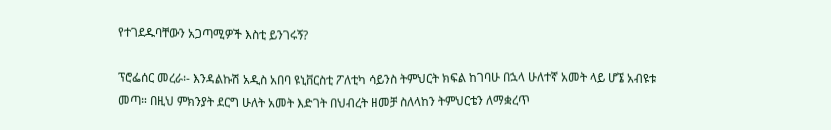የተገደዱባቸውን አጋጣሚዎች እስቲ ይንገሩኝ?

ፕሮፌሰር መረራ፡- እንዳልኩሽ አዲስ አበባ ዩኒቨርስቲ ፖለቲካ ሳይንስ ትምህርት ክፍል ከገባሁ በኋላ ሁለተኛ አመት ላይ ሆኜ አብዩቱ መጣ። በዚህ ምክንያት ደርግ ሁለት አመት እድገት በህብረት ዘመቻ ስለላከን ትምህርቴን ለማቋረጥ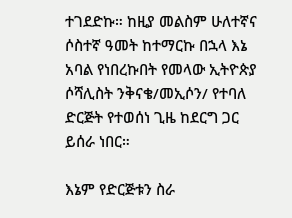ተገደድኩ። ከዚያ መልስም ሁለተኛና ሶስተኛ ዓመት ከተማርኩ በኋላ እኔ አባል የነበረኩበት የመላው ኢትዮጵያ ሶሻሊስት ንቅናቄ/መኢሶን/ የተባለ ድርጅት የተወሰነ ጊዜ ከደርግ ጋር ይሰራ ነበር።

እኔም የድርጅቱን ስራ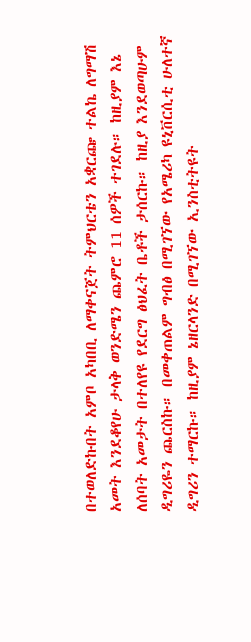በተወለድኩበት አምቦ አካበቢ ለማቀናጀት ትምህርቴን አቋርጬ ተልኬ ለግማሽ አመት እንደቆየሁ ታላቅ ወንድሜን ጨምሮ 11 ሰዎች ተገደሉ። ከዚያም እኔ ለሰባት አመታት በተለየዩ የደርግ ፅህፈት ቤቶች ታሰርኩ። ከዚያ እንደወጣሁም ዲግሪዬን ጨርስኩ። በመቀጠልም ግብፅ በሚገኘው የአሜሪካ ዩኒቨርሲቲ ሁለተኛ ዲግሪን ተማርኩ። ከዚያም ኔዘርላንድ በሚገኘው ኢንስቲትዩት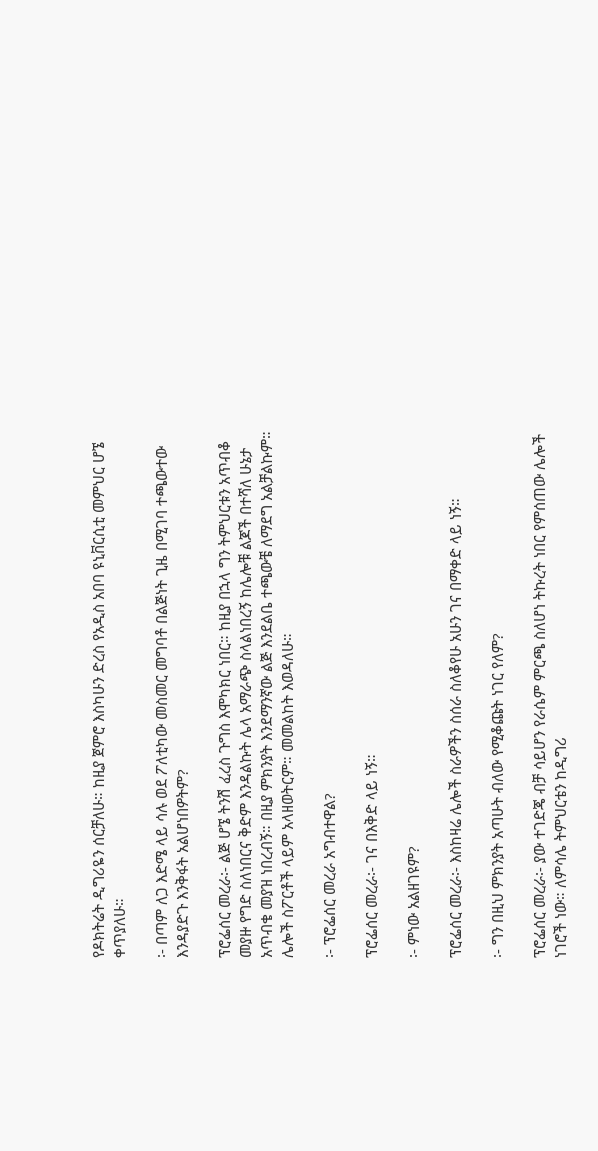የዶክትሬት ዲግሪዬን ሰርቻለሁ። ከዚያ ጀምሮ እስካሁን ድረስ የአዲስ አበባ ዩኒቨርሲቲ መምህር ሆኜ ቀጥያለሁ።

፡- በጣም ለጋ እድሜ ላይ ሳሉ ወደ ፖለቲካው መስመር መግባቶ በልጅነት ጊዜ በሚገባ ተጫውተው እንዳያድጉ እንቅፋት አልሆነበዎትም?

ፕሮፌሰር መረራ፡- ልጅ ሆኜ ትንሽ ፈረስ ጉግስ እሞካክር ነበር። ከዚያ በኋላ ግን ትምህርቱን አጥብቆ መያዙ የግድ ስለነበርና ቅድም እንዳልኩት ሌላ አማራጭ ስላልነበረኝ ከሌሎቹ ልጆች በተሻለ ሁኔታ አጥብቄ መያዝ ነበረብኝ። በዚያ ምክንያት እንደማንኛው ልጅ እንደልቤ ተጫውቼ ለማደግ አልቻልኩም። ሌሎች ስፖርቶች ላይም አላዘወትርም። መመልከት እወዳለሁ።

፡- ፕሮፌሰር መረራ አግብተዋል?

ፕሮፌሰር መረራ፡- ገና በእቅድ ላይ ነኝ።

፡- ምነው አልዘገዩም?

ፕሮፌሰር መረራ፡- እስከዛሬ ሌሎች ስራዎችን ስሰራ ስለቆየሁ አሁን ገና በማቀድ ላይ ነኝ።

፡- ግን በዚህ ምክንያት አጣሁት ብለው የሚቆጩት ነገር የለም?

ፕሮፌሰር መረራ፡- ያው ተገድጄ ብቻ ሳይሆን የራሴም ምርጫ ስለሆነ ትኩረት ነበር የምሰጠው ሌሎች ነገሮች ነው። ለምሳሌ ትምህርቴን ከዲግሪ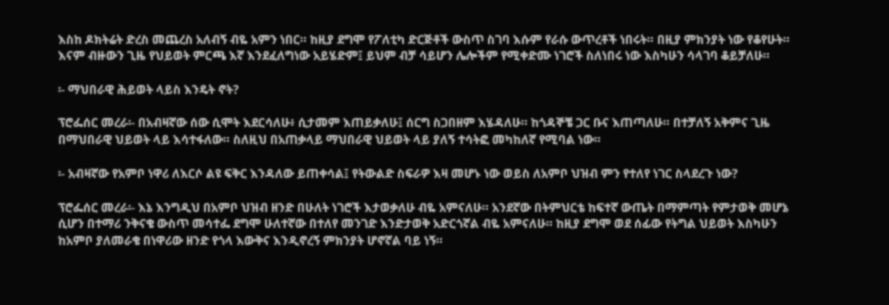እስከ ዶክትሬት ድረስ መጨረስ አለብኝ ብዬ አምን ነበር። ከዚያ ደግሞ የፖለቲካ ድርጅቶች ውስጥ ስገባ እሱም የራሱ ውጥረቶች ነበሩት። በዚያ ምክንያት ነው የቆየሁት። እናም ብዙውን ጊዜ የህይወት ምርጫ እኛ እንደፈለግነው አይሄድም፤ ይህም ብቻ ሳይሆን ሌሎችም የሚቀድሙ ነገሮች ስለነበሩ ነው እስካሁን ሳላገባ ቆይቻለሁ።

፡- ማህበራዊ ሕይወት ላይስ እንዴት ኖት?

ፕሮፌሰር መረራ፡- በአብዛኛው ሰው ሲሞት እደርሳለሁ፥ ሲታመም እጠይቃለሁ፤ ሰርግ ስጋበዘም እሄዳለሁ። ከጎዳኞቼ ጋር ቡና እጠጣለሁ። በተቻለኝ አቅምና ጊዜ በማህበራዊ ህይወት ላይ እሳተፋለው። ስለዚህ በአጠቃላይ ማህበራዊ ህይወት ላይ ያለኝ ተሳትፎ መካከለኛ የሚባል ነው።

፡- አብዛኛው የአምቦ ነዋሪ ለእርሶ ልዩ ፍቅር እንዳለው ይጠቀሳል፤ የትውልድ ስፍራዎ እዛ መሆኑ ነው ወይስ ለአምቦ ህዝብ ምን የተለየ ነገር ስላደረጉ ነው?

ፕሮፌሰር መረራ፡- እኔ እንግዲህ በአምቦ ህዝብ ዘንድ በሁለት ነገሮች እታወቃለሁ ብዬ አምናለሁ። አንደኛው በትምህርቴ ከፍተኛ ውጤት በማምጣት የምታወቅ መሆኔ ሲሆን በተማሪ ንቅናቄ ውስጥ መሳተፌ ደግሞ ሁለተኛው በተለየ መንገድ እንድታወቅ አድርጎኛል ብዬ አምናለሁ። ከዚያ ደግሞ ወደ ሰፊው የትግል ህይወት እስካሁን ከአምቦ ያለመራቄ በነዋሪው ዘንድ የጎላ እውቅና እንዲኖረኝ ምክንያት ሆኖኛል ባይ ነኝ።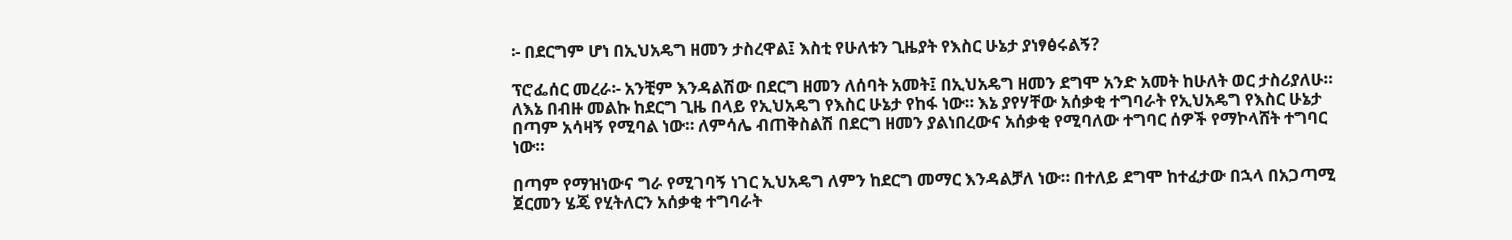፡- በደርግም ሆነ በኢህአዴግ ዘመን ታስረዋል፤ እስቲ የሁለቱን ጊዜያት የእስር ሁኔታ ያነፃፅሩልኝ?

ፕሮፌሰር መረራ፡- አንቺም እንዳልሽው በደርግ ዘመን ለሰባት አመት፤ በኢህአዴግ ዘመን ደግሞ አንድ አመት ከሁለት ወር ታስሪያለሁ። ለእኔ በብዙ መልኩ ከደርግ ጊዜ በላይ የኢህአዴግ የእስር ሁኔታ የከፋ ነው። እኔ ያየሃቸው አሰቃቂ ተግባራት የኢህአዴግ የእስር ሁኔታ በጣም አሳዛኝ የሚባል ነው። ለምሳሌ ብጠቅስልሽ በደርግ ዘመን ያልነበረውና አሰቃቂ የሚባለው ተግባር ሰዎች የማኮላሸት ተግባር ነው።

በጣም የማዝነውና ግራ የሚገባኝ ነገር ኢህአዴግ ለምን ከደርግ መማር እንዳልቻለ ነው። በተለይ ደግሞ ከተፈታው በኋላ በአጋጣሚ ጀርመን ሄጄ የሂትለርን አሰቃቂ ተግባራት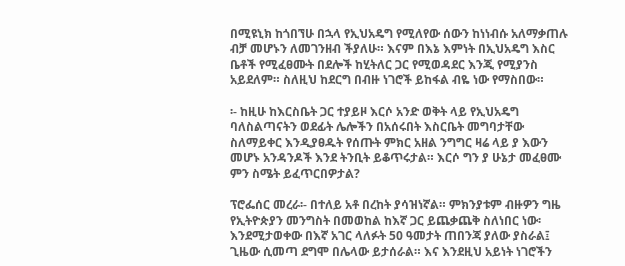በሚዩኒክ ከጎበኘሁ በኋላ የኢህአዴግ የሚለየው ሰውን ከነነብሱ አለማቃጠሉ ብቻ መሆኑን ለመገንዘብ ችያለሁ። እናም በእኔ እምነት በኢህአዴግ እስር ቤቶች የሚፈፀሙት በደሎች ከሂትለር ጋር የሚወዳደር እንጂ የሚያንስ አይደለም። ስለዚህ ከደርግ በብዙ ነገሮች ይከፋል ብዬ ነው የማስበው።

፡- ከዚሁ ከእርስቤት ጋር ተያይዞ እርሶ አንድ ወቅት ላይ የኢህአዴግ ባለስልጣናትን ወደፊት ሌሎችን በአሰሩበት እስርቤት መግባታቸው ስለማይቀር እንዲያፀዱት የሰጡት ምክር አዘል ንግግር ዛሬ ላይ ያ እውን መሆኑ አንዳንዶች እንደ ትንቢት ይቆጥሩታል። እርሶ ግን ያ ሁኔታ መፈፀሙ ምን ስሜት ይፈጥርበዎታል?

ፕሮፌሰር መረራ፡- በተለይ አቶ በረከት ያሳዝነኛል። ምክንያቱም ብዙዎን ግዜ የኢትዮጵያን መንግስት በመወከል ከእኛ ጋር ይጨቃጨቅ ስለነበር ነው፡ እንደሚታወቀው በእኛ አገር ላለፉት 50 ዓመታት ጠበንጃ ያለው ያስራል፤ ጊዜው ሲመጣ ደግሞ በሌላው ይታሰራል። እና እንደዚህ አይነት ነገሮችን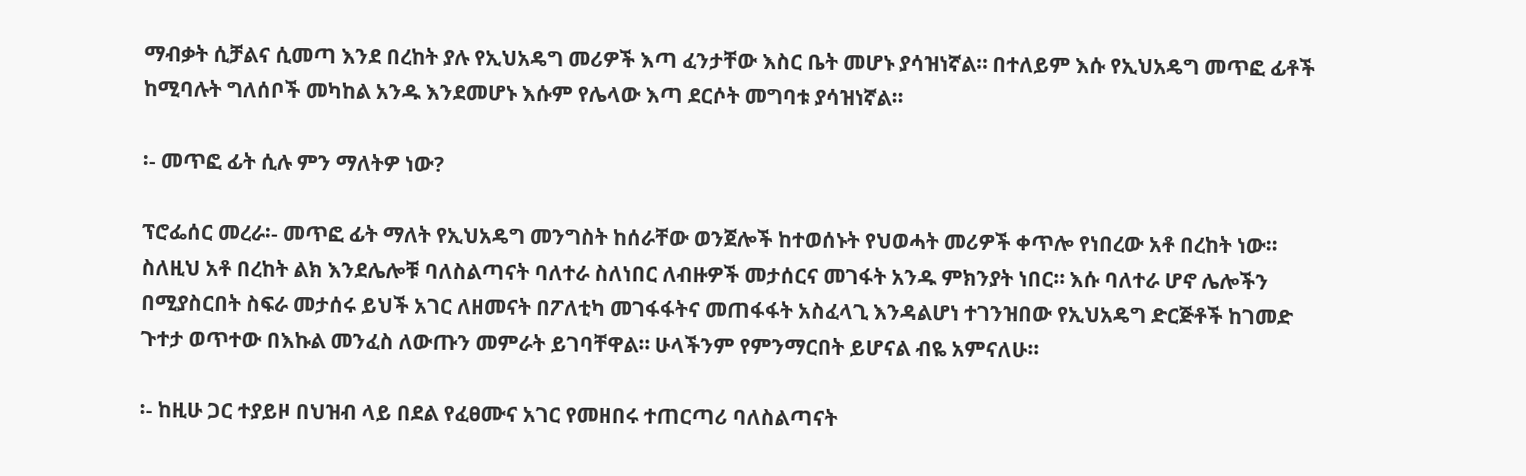ማብቃት ሲቻልና ሲመጣ እንደ በረከት ያሉ የኢህአዴግ መሪዎች እጣ ፈንታቸው እስር ቤት መሆኑ ያሳዝነኛል። በተለይም እሱ የኢህአዴግ መጥፎ ፊቶች ከሚባሉት ግለሰቦች መካከል አንዱ እንደመሆኑ እሱም የሌላው እጣ ደርሶት መግባቱ ያሳዝነኛል።

፡- መጥፎ ፊት ሲሉ ምን ማለትዎ ነው?

ፕሮፌሰር መረራ፡- መጥፎ ፊት ማለት የኢህአዴግ መንግስት ከሰራቸው ወንጀሎች ከተወሰኑት የህወሓት መሪዎች ቀጥሎ የነበረው አቶ በረከት ነው። ስለዚህ አቶ በረከት ልክ እንደሌሎቹ ባለስልጣናት ባለተራ ስለነበር ለብዙዎች መታሰርና መገፋት አንዱ ምክንያት ነበር። እሱ ባለተራ ሆኖ ሌሎችን በሚያስርበት ስፍራ መታሰሩ ይህች አገር ለዘመናት በፖለቲካ መገፋፋትና መጠፋፋት አስፈላጊ እንዳልሆነ ተገንዝበው የኢህአዴግ ድርጅቶች ከገመድ ጉተታ ወጥተው በእኩል መንፈስ ለውጡን መምራት ይገባቸዋል። ሁላችንም የምንማርበት ይሆናል ብዬ አምናለሁ።

፡- ከዚሁ ጋር ተያይዞ በህዝብ ላይ በደል የፈፀሙና አገር የመዘበሩ ተጠርጣሪ ባለስልጣናት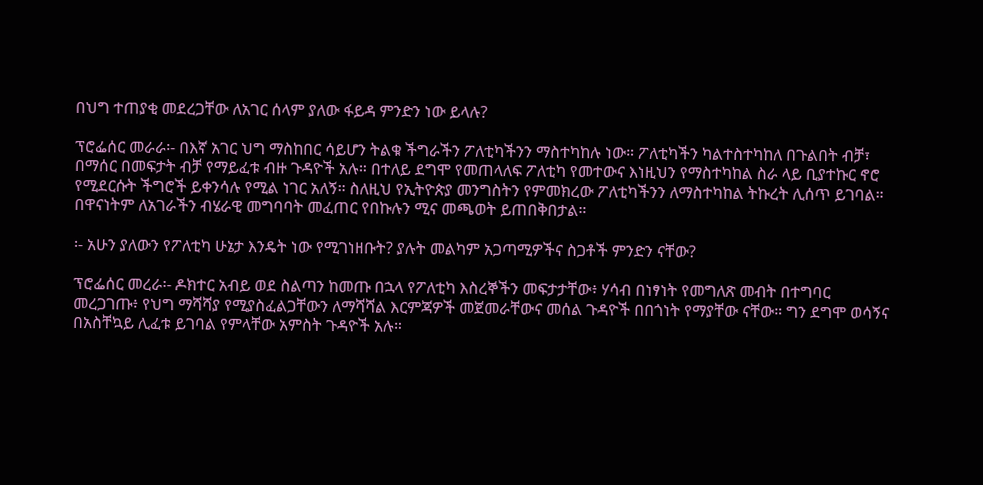በህግ ተጠያቂ መደረጋቸው ለአገር ሰላም ያለው ፋይዳ ምንድን ነው ይላሉ?

ፕሮፌሰር መራራ፡- በእኛ አገር ህግ ማስከበር ሳይሆን ትልቁ ችግራችን ፖለቲካችንን ማስተካከሉ ነው። ፖለቲካችን ካልተስተካከለ በጉልበት ብቻ፣ በማሰር በመፍታት ብቻ የማይፈቱ ብዙ ጉዳዮች አሉ። በተለይ ደግሞ የመጠላለፍ ፖለቲካ የመተውና እነዚህን የማስተካከል ስራ ላይ ቢያተኩር ኖሮ የሚደርሱት ችግሮች ይቀንሳሉ የሚል ነገር አለኝ። ስለዚህ የኢትዮጵያ መንግስትን የምመክረው ፖለቲካችንን ለማስተካከል ትኩረት ሊሰጥ ይገባል። በዋናነትም ለአገራችን ብሄራዊ መግባባት መፈጠር የበኩሉን ሚና መጫወት ይጠበቅበታል።

፡- አሁን ያለውን የፖለቲካ ሁኔታ እንዴት ነው የሚገነዘቡት? ያሉት መልካም አጋጣሚዎችና ስጋቶች ምንድን ናቸው?

ፕሮፌሰር መረራ፡- ዶክተር አብይ ወደ ስልጣን ከመጡ በኋላ የፖለቲካ እስረኞችን መፍታታቸው፥ ሃሳብ በነፃነት የመግለጽ መብት በተግባር መረጋገጡ፥ የህግ ማሻሻያ የሚያስፈልጋቸውን ለማሻሻል እርምጃዎች መጀመራቸውና መሰል ጉዳዮች በበጎነት የማያቸው ናቸው። ግን ደግሞ ወሳኝና በአስቸኳይ ሊፈቱ ይገባል የምላቸው አምስት ጉዳዮች አሉ።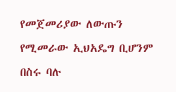የመጀመሪያው ለውጡን የሚመራው ኢህአዴግ ቢሆንም በስሩ ባሉ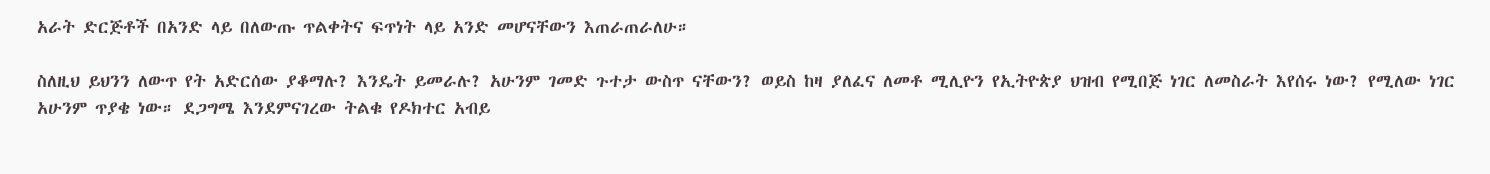አራት ድርጅቶች በአንድ ላይ በለውጡ ጥልቀትና ፍጥነት ላይ አንድ መሆናቸውን እጠራጠራለሁ።

ስለዚህ ይህንን ለውጥ የት አድርሰው ያቆማሉ? እንዴት ይመራሉ? አሁንም ገመድ ጉተታ ውስጥ ናቸውን? ወይስ ከዛ ያለፈና ለመቶ ሚሊዮን የኢትዮጵያ ህዝብ የሚበጅ ነገር ለመስራት እየሰሩ ነው? የሚለው ነገር አሁንም ጥያቄ ነው። ደጋግሜ እንደምናገረው ትልቁ የዶክተር አብይ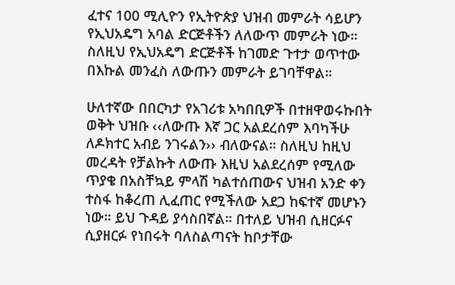ፈተና 100 ሚሊዮን የኢትዮጵያ ህዝብ መምራት ሳይሆን የኢህአዴግ አባል ድርጅቶችን ለለውጥ መምራት ነው። ስለዚህ የኢህአዴግ ድርጅቶች ከገመድ ጉተታ ወጥተው በእኩል መንፈስ ለውጡን መምራት ይገባቸዋል።

ሁለተኛው በበርካታ የአገሪቱ አካበቢዎች በተዘዋወሩኩበት ወቅት ህዝቡ ‹‹ለውጡ እኛ ጋር አልደረሰም እባካችሁ ለዶክተር አብይ ንገሩልን›› ብለውናል። ስለዚህ ከዚህ መረዳት የቻልኩት ለውጡ እዚህ አልደረሰም የሚለው ጥያቄ በአስቸኳይ ምላሽ ካልተሰጠውና ህዝብ አንድ ቀን ተስፋ ከቆረጠ ሊፈጠር የሚችለው አደጋ ከፍተኛ መሆኑን ነው። ይህ ጉዳይ ያሳስበኛል። በተለይ ህዝብ ሲዘርፉና ሲያዘርፉ የነበሩት ባለስልጣናት ከቦታቸው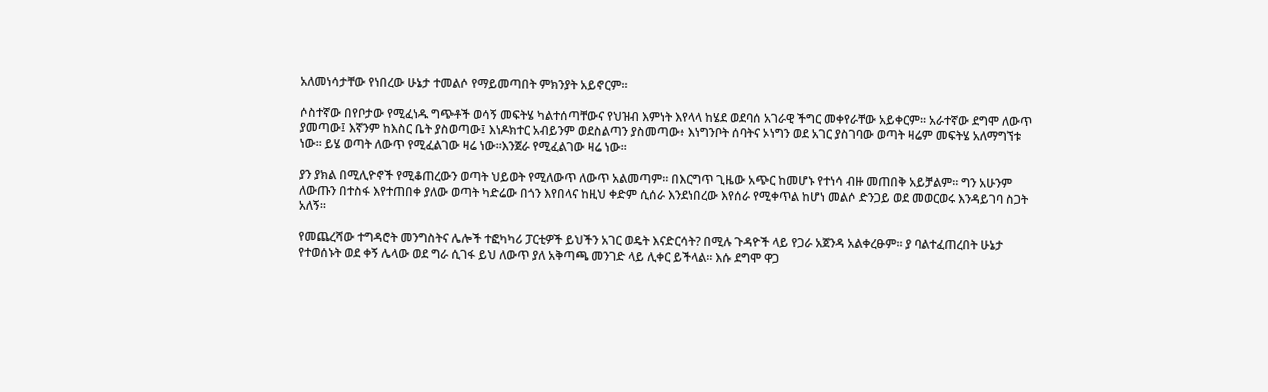አለመነሳታቸው የነበረው ሁኔታ ተመልሶ የማይመጣበት ምክንያት አይኖርም።

ሶስተኛው በየቦታው የሚፈነዱ ግጭቶች ወሳኝ መፍትሄ ካልተሰጣቸውና የህዝብ እምነት እየላላ ከሄደ ወደባሰ አገራዊ ችግር መቀየራቸው አይቀርም። አራተኛው ደግሞ ለውጥ ያመጣው፤ እኛንም ከእስር ቤት ያስወጣው፤ እነዶክተር አብይንም ወደስልጣን ያስመጣው፥ እነግንቦት ሰባትና ኦነግን ወደ አገር ያስገባው ወጣት ዛሬም መፍትሄ አለማግኘቱ ነው። ይሄ ወጣት ለውጥ የሚፈልገው ዛሬ ነው።እንጀራ የሚፈልገው ዛሬ ነው።

ያን ያክል በሚሊዮኖች የሚቆጠረውን ወጣት ህይወት የሚለውጥ ለውጥ አልመጣም። በእርግጥ ጊዜው አጭር ከመሆኑ የተነሳ ብዙ መጠበቅ አይቻልም። ግን አሁንም ለውጡን በተስፋ እየተጠበቀ ያለው ወጣት ካድሬው በጎን እየበላና ከዚህ ቀድም ሲሰራ እንደነበረው እየሰራ የሚቀጥል ከሆነ መልሶ ድንጋይ ወደ መወርወሩ እንዳይገባ ስጋት አለኝ።

የመጨረሻው ተግዳሮት መንግስትና ሌሎች ተፎካካሪ ፓርቲዎች ይህችን አገር ወዴት እናድርሳት? በሚሉ ጉዳዮች ላይ የጋራ አጀንዳ አልቀረፁም። ያ ባልተፈጠረበት ሁኔታ የተወሰኑት ወደ ቀኝ ሌላው ወደ ግራ ሲገፋ ይህ ለውጥ ያለ አቅጣጫ መንገድ ላይ ሊቀር ይችላል። እሱ ደግሞ ዋጋ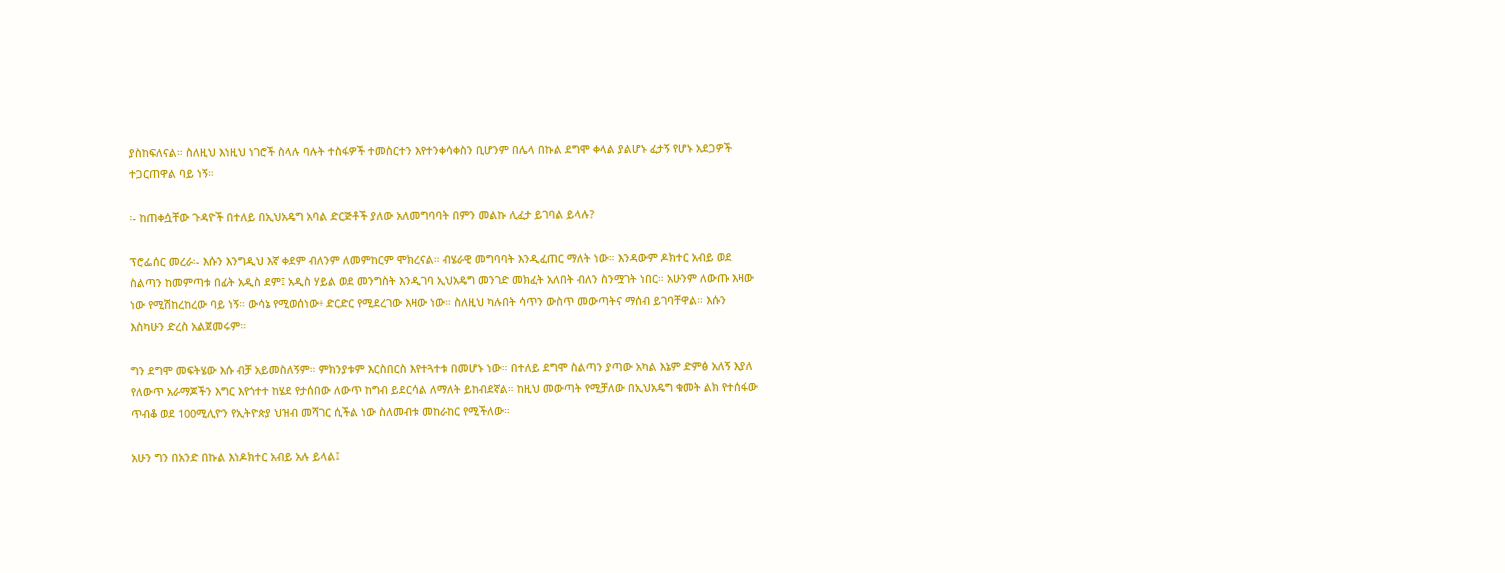ያስከፍለናል። ስለዚህ እነዚህ ነገሮች ስላሉ ባሉት ተስፋዎች ተመስርተን እየተንቀሳቀስን ቢሆንም በሌላ በኩል ደግሞ ቀላል ያልሆኑ ፈታኝ የሆኑ አደጋዎች ተጋርጠዋል ባይ ነኝ።

፡- ከጠቀሷቸው ጉዳዮች በተለይ በኢህአዴግ አባል ድርጅቶች ያለው አለመግባባት በምን መልኩ ሊፈታ ይገባል ይላሉ?

ፕሮፌሰር መረራ፡- እሱን እንግዲህ እኛ ቀደም ብለንም ለመምከርም ሞክረናል። ብሄራዊ መግባባት እንዲፈጠር ማለት ነው። እንዳውም ዶክተር አብይ ወደ ስልጣን ከመምጣቱ በፊት አዲስ ደም፤ አዲስ ሃይል ወደ መንግስት እንዲገባ ኢህአዴግ መንገድ መክፈት አለበት ብለን ስንሟገት ነበር። አሁንም ለውጡ እዛው ነው የሚሽከረከረው ባይ ነኝ። ውሳኔ የሚወሰነው፥ ድርድር የሚደረገው እዛው ነው። ስለዚህ ካሉበት ሳጥን ውስጥ መውጣትና ማሰብ ይገባቸዋል። እሱን እስካሁን ድረስ አልጀመሩም።

ግን ደግሞ መፍትሄው እሱ ብቻ አይመስለኝም። ምክንያቱም እርስበርስ እየተጓተቱ በመሆኑ ነው። በተለይ ደግሞ ስልጣን ያጣው አካል እኔም ድምፅ አለኝ እያለ የለውጥ አራማጆችን እግር እየጎተተ ከሄደ የታሰበው ለውጥ ከግብ ይደርሳል ለማለት ይከብደኛል። ከዚህ መውጣት የሚቻለው በኢህአዴግ ቁመት ልክ የተሰፋው ጥብቆ ወደ 100ሚሊዮን የኢትዮጵያ ህዝብ መሻገር ሲችል ነው ስለመብቱ መከራከር የሚችለው።

አሁን ግን በአንድ በኩል እነዶክተር አብይ አሉ ይላል፤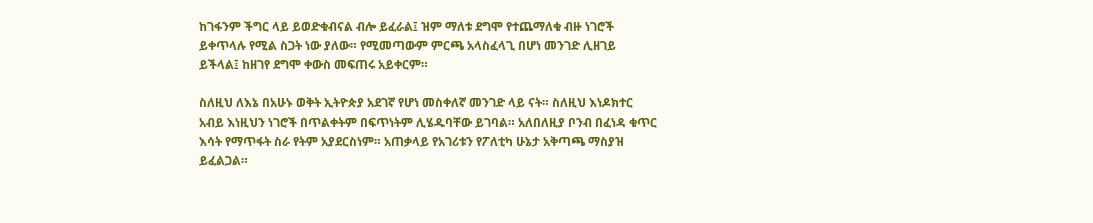ከገፋንም ችግር ላይ ይወድቁብናል ብሎ ይፈራል፤ ዝም ማለቱ ደግሞ የተጨማለቁ ብዙ ነገሮች ይቀጥላሉ የሚል ስጋት ነው ያለው። የሚመጣውም ምርጫ አላስፈላጊ በሆነ መንገድ ሊዘገይ ይችላል፤ ከዘገየ ደግሞ ቀውስ መፍጠሩ አይቀርም።

ስለዚህ ለእኔ በአሁኑ ወቅት ኢትዮጵያ አደገኛ የሆነ መስቀለኛ መንገድ ላይ ናት። ስለዚህ እነዶክተር አብይ እነዚህን ነገሮች በጥልቀትም በፍጥነትም ሊሄዱባቸው ይገባል። አለበለዚያ ቦንብ በፈነዳ ቁጥር እሳት የማጥፋት ስራ የትም አያደርስነም። አጠቃላይ የአገሪቱን የፖለቲካ ሁኔታ አቅጣጫ ማስያዝ ይፈልጋል።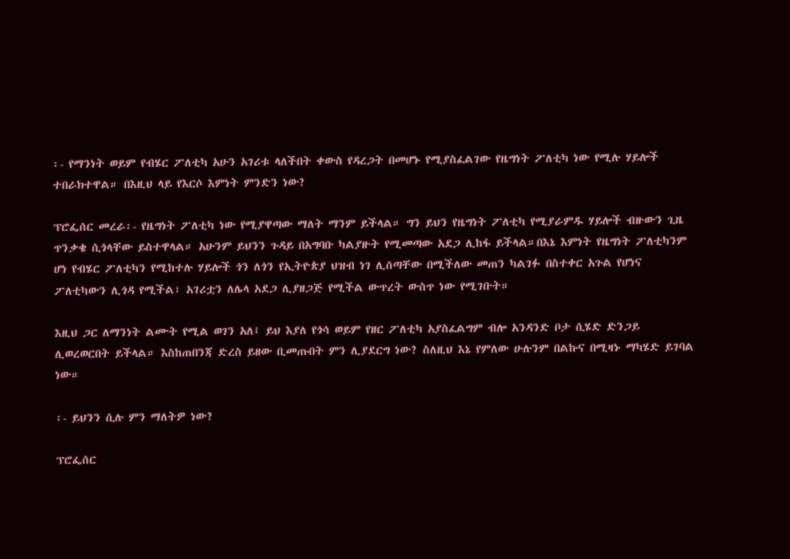፡- የማንነት ወይም የብሄር ፖለቲካ አሁን አገሪቱ ላለችበት ቀውስ የዳረጋት በመሆኑ የሚያስፈልገው የዜግነት ፖለቲካ ነው የሚሉ ሃይሎች ተበራክተዋል። በእዚህ ላይ የእርሶ እምነት ምንድን ነው?

ፕሮፌሰር መረራ፡- የዜግነት ፖለቲካ ነው የሚያዋጣው ማለት ማንም ይችላል። ግን ይህን የዜግነት ፖለቲካ የሚያራምዱ ሃይሎች ብዙውን ጊዜ ጥንቃቄ ሲጎላቸው ይስተዋላል። አሁንም ይህንን ጉዳይ በአግባቡ ካልያዙት የሚመጣው አደጋ ሊከፋ ይችላል።በእኔ እምነት የዜግነት ፖለቲካንም ሆነ የብሄር ፖለቲካን የሚከተሉ ሃይሎች ጎን ለጎን የኢትዮጵያ ህዝብ ነገ ሊሰጣቸው በሚችለው መጠን ካልገፉ በስተቀር አጉል የሆነና ፖለቲካውን ሊጎዳ የሚችል፣ አገሪቷን ለሌላ አደጋ ሊያዘጋጅ የሚችል ውጥረት ውስጥ ነው የሚገቡት።

እዚህ ጋር ለማንነት ልሙት የሚል ወገን አለ፤ ይህ እያለ የጎሳ ወይም የዘር ፖለቲካ አያስፈልግም ብሎ አንዳንድ ቦታ ሲሄድ ድንጋይ ሊወረወርበት ይችላል። እስከጠበንጃ ድረስ ይዘው ቢመጡበት ምን ሊያደርግ ነው? ስለዚህ እኔ የምለው ሁሉንም በልኩና በሚዛኑ ማካሄድ ይገባል ነው።

፡- ይህንን ሲሉ ምን ማለትዎ ነው?

ፕሮፌሰር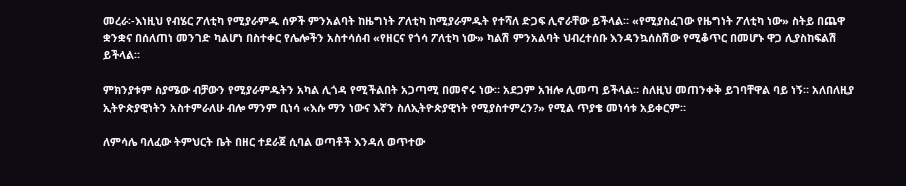መረራ፡-እነዚህ የብሄር ፖለቲካ የሚያራምዱ ሰዎች ምንአልባት ከዜግነት ፖለቲካ ከሚያራምዱት የተሻለ ድጋፍ ሊኖራቸው ይችላል። «የሚያስፈገው የዜግነት ፖለቲካ ነው» ስትይ በጨዋ ቋንቋና በሰለጠነ መንገድ ካልሆነ በስተቀር የሌሎችን አስተሳሰብ «የዘርና የጎሳ ፖለቲካ ነው» ካልሽ ምንአልባት ህብረተሰቡ እንዳንኳሰስሽው የሚቆጥር በመሆኑ ዋጋ ሊያስከፍልሽ ይችላል።

ምክንያቱም ስያሜው ብቻውን የሚያራምዱትን አካል ሊጎዳ የሚችልበት አጋጣሚ በመኖሩ ነው። አደጋም አዝሎ ሊመጣ ይችላል። ስለዚህ መጠንቀቅ ይገባቸዋል ባይ ነኝ። አለበለዚያ ኢትዮጵያዊነትን አስተምራለሁ ብሎ ማንም ቢነሳ «እሱ ማን ነውና እኛን ስለኢትዮጵያዊነት የሚያስተምረን?» የሚል ጥያቄ መነሳቱ አይቀርም።

ለምሳሌ ባለፈው ትምህርት ቤት በዘር ተደራጀ ሲባል ወጣቶች እንዳለ ወጥተው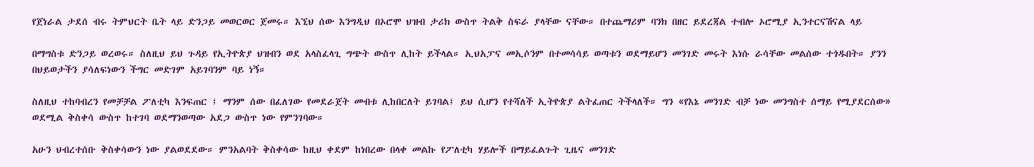የጀነራል ታደሰ ብሩ ትምህርት ቤት ላይ ድንጋይ መወርወር ጀመሩ። እኚህ ሰው እንግዲህ በኦሮሞ ህዝብ ታሪክ ውስጥ ትልቅ ስፍራ ያላቸው ናቸው። በተጨማሪም ባንክ በዘር ይደረጃል ተብሎ ኦሮሚያ ኢንተርናሽናል ላይ

በማግስቱ ድንጋይ ወረወሩ። ስለዚህ ይህ ጉዳይ የኢትዮጵያ ህዝብን ወደ አላስፈላጊ ግጭት ውስጥ ሊከት ይችላል። ኢህአፓና መኢሶንም በተመሳሳይ ወጣቱን ወደማይሆን መንገድ መሩት እነሱ ራሳቸው መልሰው ተጎዱበት። ያንን በህይወታችን ያሳለፍነውን ችግር መድገም አይገባንም ባይ ነኝ።

ስለዚህ ተከባብረን የመቻቻል ፖለቲካ እንፍጠር ፤ ማንም ሰው በፈለገው የመደራጀት መብቱ ሊከበርለት ይገባል፤ ይህ ሲሆን የተሻለች ኢትዮጵያ ልትፈጠር ትችላለች። ግን «የእኔ መንገድ ብቻ ነው መንግስተ ሰማይ የሚያደርሰው» ወደሚል ቅስቀሳ ውስጥ ከተገባ ወደማንወጣው አደጋ ውስጥ ነው የምንገባው።

አሁን ህብረተሰቡ ቅስቀሳውን ነው ያልወደደው። ምንአልባት ቅስቀሳው ከዚህ ቀደም ከነበረው በላቀ መልኩ የፖለቲካ ሃይሎች በማይፈልጉት ጊዜና መንገድ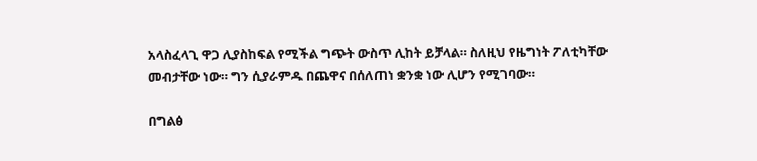አላስፈላጊ ዋጋ ሊያስከፍል የሚችል ግጭት ውስጥ ሊከት ይቻላል። ስለዚህ የዜግነት ፖለቲካቸው መብታቸው ነው። ግን ሲያራምዱ በጨዋና በሰለጠነ ቋንቋ ነው ሊሆን የሚገባው።

በግልፅ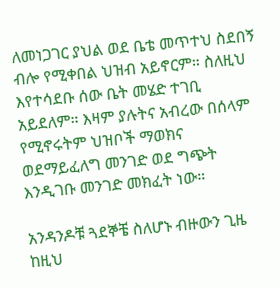ለመነጋገር ያህል ወደ ቤቴ መጥተህ ስደበኝ ብሎ የሚቀበል ህዝብ አይኖርም። ስለዚህ እየተሳደቡ ሰው ቤት መሄድ ተገቢ አይደለም። እዛም ያሉትና አብረው በሰላም የሚኖሩትም ህዝቦች ማወክና ወደማይፈለግ መንገድ ወደ ግጭት እንዲገቡ መንገድ መክፈት ነው።

አንዳንዶቹ ጓደኞቼ ስለሆኑ ብዙውን ጊዜ ከዚህ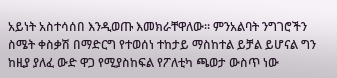አይነት አስተሳሰበ እንዲወጡ እመክራቸዋለው። ምንአልባት ንግገሮችን ስሜት ቀስቃሽ በማድርግ የተወሰነ ተከታይ ማስከተል ይቻል ይሆናል ግን ከዚያ ያለፈ ውድ ዋጋ የሚያስከፍል የፖለቲካ ጫወታ ውስጥ ነው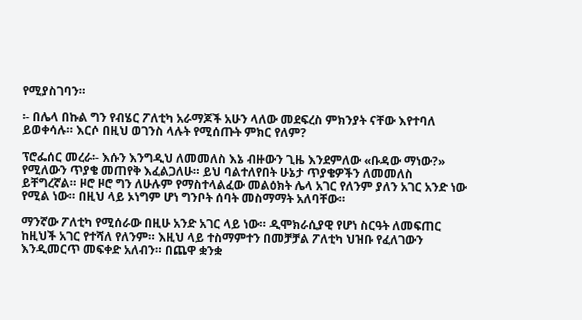የሚያስገባን።

፡- በሌላ በኩል ግን የብሄር ፖለቲካ አራማጆች አሁን ላለው መደፍረስ ምክንያት ናቸው እየተባለ ይወቀሳሉ። እርሶ በዚህ ወገንስ ላሉት የሚሰጡት ምክር የለም?

ፕሮፌሰር መረራ፡- እሱን እንግዲህ ለመመለስ እኔ ብዙውን ጊዜ እንደምለው «ቡዳው ማነው?» የሚለውን ጥያቄ መጠየቅ እፈልጋለሁ። ይህ ባልተለየበት ሁኔታ ጥያቄዎችን ለመመለስ ይቸግረኛል። ዞሮ ዞሮ ግን ለሁሉም የማስተላልፈው መልዕክት ሌላ አገር የለንም ያለን አገር አንድ ነው የሚል ነው። በዚህ ላይ ኦነግም ሆነ ግንቦት ሰባት መስማማት አለባቸው።

ማንኛው ፖለቲካ የሚሰራው በዚሁ አንድ አገር ላይ ነው። ዲሞክራሲያዊ የሆነ ስርዓት ለመፍጠር ከዚህች አገር የተሻለ የለንም። እዚህ ላይ ተስማምተን በመቻቻል ፖለቲካ ህዝቡ የፈለገውን እንዲመርጥ መፍቀድ አለብን። በጨዋ ቋንቋ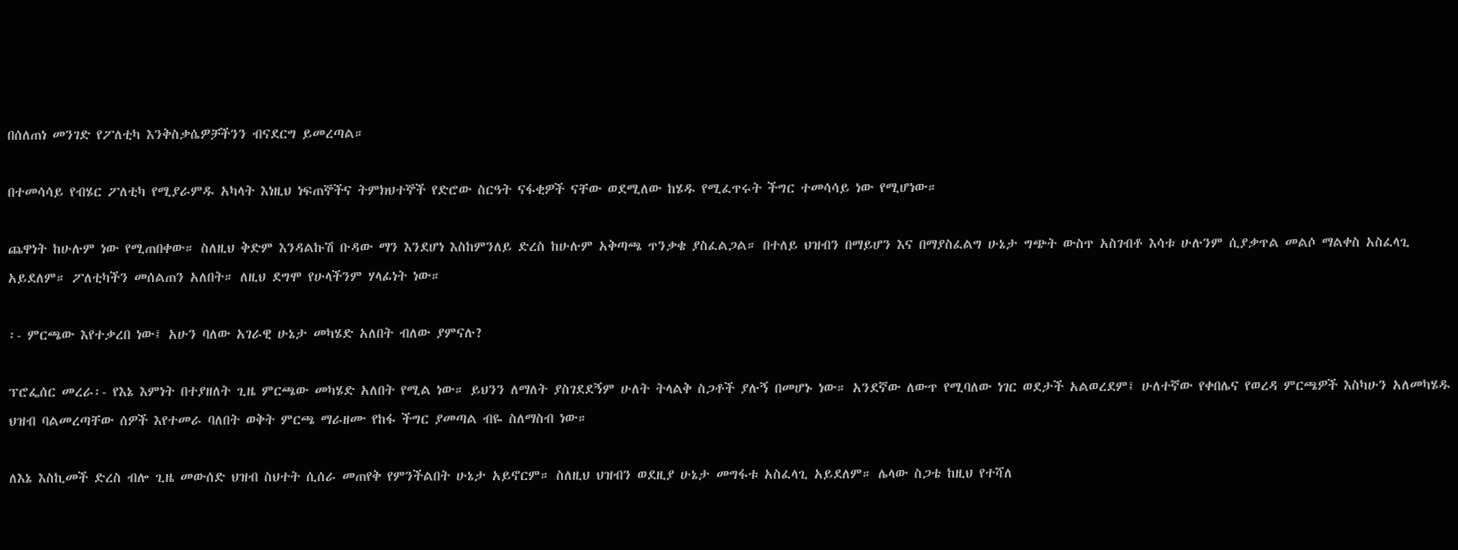በሰለጠነ መንገድ የፖለቲካ እንቅስቃሴዎቻችንን ብናደርግ ይመረጣል።

በተመሳሳይ የብሄር ፖለቲካ የሚያራምዱ አካላት እነዚህ ነፍጠኞችና ትምክህተኞች የድሮው ስርዓት ናፋቂዎች ናቸው ወደሚለው ከሄዱ የሚፈጥሩት ችግር ተመሳሳይ ነው የሚሆነው።

ጨዋነት ከሁሉም ነው የሚጠበቀው። ስለዚህ ቅድም እንዳልኩሽ ቡዳው ማን እንደሆነ እስከምንለይ ድረስ ከሁሉም አቅጣጫ ጥንቃቄ ያስፈልጋል። በተለይ ህዝብን በማይሆን እና በማያስፈልግ ሁኔታ ግጭት ውስጥ አስገብቶ እሳቱ ሁሉንም ሲያቃጥል መልሶ ማልቀስ አስፈላጊ አይደለም። ፖለቲካችን መሰልጠን አለበት። ለዚህ ደግሞ የሁላችንም ሃላፊነት ነው።

፡- ምርጫው እየተቃረበ ነው፤ አሁን ባለው አገራዊ ሁኔታ መካሄድ አለበት ብለው ያምናሉ?

ፕሮፌሰር መረራ፡- የእኔ እምነት በተያዘለት ጊዜ ምርጫው መካሄድ አለበት የሚል ነው። ይህንን ለማለት ያስገደደኝም ሁለት ትላልቅ ስጋቶች ያሉኝ በመሆኑ ነው። አንደኛው ለውጥ የሚባለው ነገር ወደታች አልወረደም፤ ሁለተኛው የቀበሌና የወረዳ ምርጫዎች እስካሁን አለመካሄዱ ህዝብ ባልመረጣቸው ሰዎች እየተመራ ባለበት ወቅት ምርጫ ማራዘሙ የከፋ ችግር ያመጣል ብዬ ስለማስብ ነው።

ለእኔ እስኪመች ድረስ ብሎ ጊዜ መውሰድ ህዝብ ስህተት ሲሰራ መጠየቅ የምንችልበት ሁኔታ አይኖርም። ስለዚህ ህዝብን ወደዚያ ሁኔታ መግፋቱ አስፈላጊ አይደለም። ሌላው ስጋቴ ከዚህ የተሻለ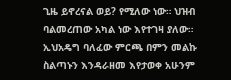ጊዜ ይኖረናል ወይ? የሚለው ነው። ህዝብ ባልመረጠው አካል ነው እየተገዛ ያለው። ኢህአዴግ ባለፈው ምርጫ በምን መልኩ ስልጣኑን እንዳራዘመ እየታወቀ አሁንም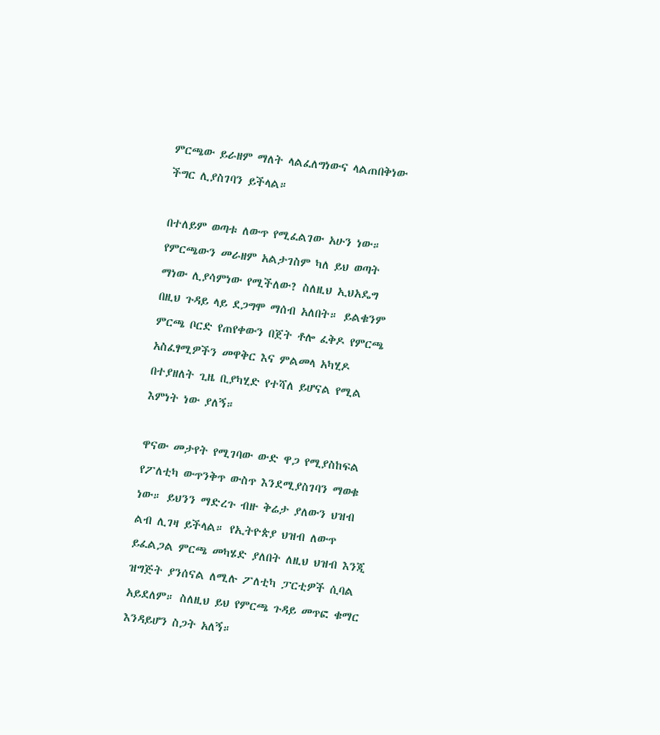ምርጫው ይራዘም ማለት ላልፈለግነውና ላልጠበቅነው ችግር ሊያስገባን ይችላል።

በተለይም ወጣቱ ለውጥ የሚፈልገው አሁን ነው። የምርጫውን መራዘም አልታገስም ካለ ይህ ወጣት ማነው ሊያሳምነው የሚችለው? ስለዚህ ኢህአዴግ በዚህ ጉዳይ ላይ ደጋግሞ ማሰብ አለበት። ይልቁንም ምርጫ ቦርድ የጠየቀውን በጀት ቶሎ ፈቅዶ የምርጫ አስፈፃሚዎችን መዋቅር እና ምልመላ አካሂዶ በተያዘለት ጊዜ ቢያካሂድ የተሻለ ይሆናል የሚል እምነት ነው ያለኝ።

ዋናው መታየት የሚገባው ውድ ዋጋ የሚያስከፍል የፖለቲካ ውጥንቅጥ ውስጥ እንደሚያስገባን ማወቁ ነው። ይህንን ማድረጉ ብዙ ቅሬታ ያለውን ህዝብ ልብ ሊገዛ ይችላል። የኢትዮጵያ ህዝብ ለውጥ ይፈልጋል ምርጫ መካሄድ ያለበት ለዚህ ህዝብ እንጂ ዝግጅት ያንሰናል ለሚሉ ፖለቲካ ፓርቲዎች ሲባል አይደለም። ስለዚህ ይህ የምርጫ ጉዳይ መጥፎ ቁማር እንዳይሆን ስጋት አለኝ።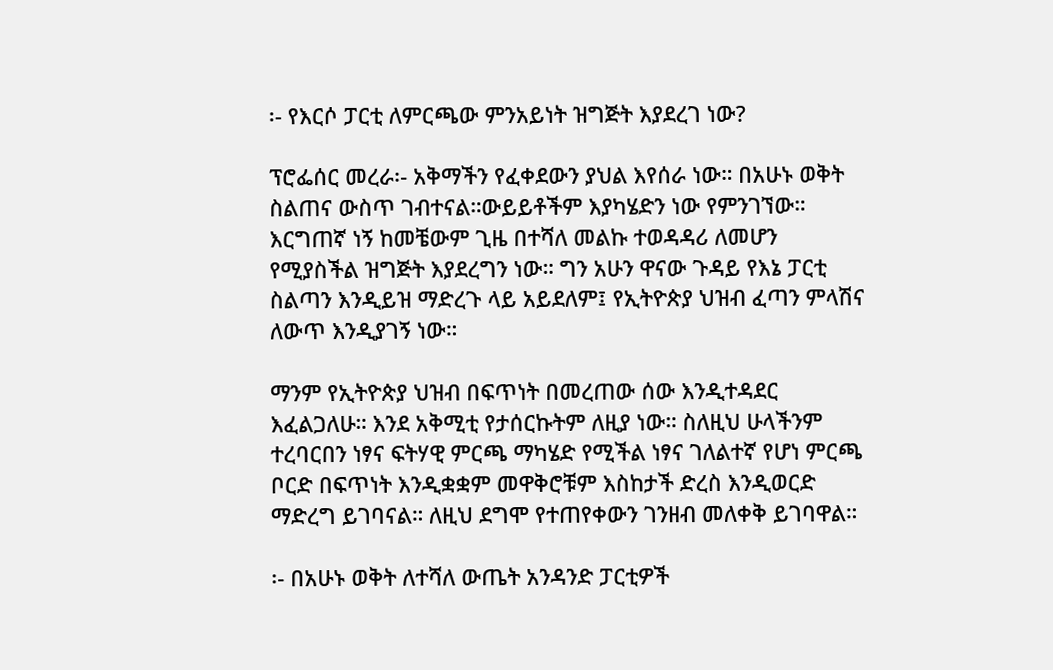፡- የእርሶ ፓርቲ ለምርጫው ምንአይነት ዝግጅት እያደረገ ነው?

ፕሮፌሰር መረራ፡- አቅማችን የፈቀደውን ያህል እየሰራ ነው። በአሁኑ ወቅት ስልጠና ውስጥ ገብተናል።ውይይቶችም እያካሄድን ነው የምንገኘው። እርግጠኛ ነኝ ከመቼውም ጊዜ በተሻለ መልኩ ተወዳዳሪ ለመሆን የሚያስችል ዝግጅት እያደረግን ነው። ግን አሁን ዋናው ጉዳይ የእኔ ፓርቲ ስልጣን እንዲይዝ ማድረጉ ላይ አይደለም፤ የኢትዮጵያ ህዝብ ፈጣን ምላሽና ለውጥ እንዲያገኝ ነው።

ማንም የኢትዮጵያ ህዝብ በፍጥነት በመረጠው ሰው እንዲተዳደር እፈልጋለሁ። እንደ አቅሚቲ የታሰርኩትም ለዚያ ነው። ስለዚህ ሁላችንም ተረባርበን ነፃና ፍትሃዊ ምርጫ ማካሄድ የሚችል ነፃና ገለልተኛ የሆነ ምርጫ ቦርድ በፍጥነት እንዲቋቋም መዋቅሮቹም እስከታች ድረስ እንዲወርድ ማድረግ ይገባናል። ለዚህ ደግሞ የተጠየቀውን ገንዘብ መለቀቅ ይገባዋል።

፡- በአሁኑ ወቅት ለተሻለ ውጤት አንዳንድ ፓርቲዎች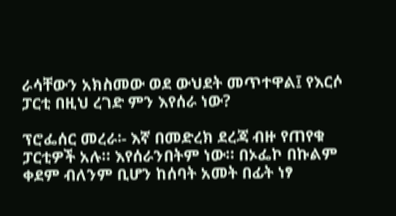ራሳቸውን አክስመው ወደ ውህደት መጥተዋል፤ የእርሶ ፓርቲ በዚህ ረገድ ምን እየሰራ ነው?

ፕሮፌሰር መረራ፡- እኛ በመድረክ ደረጃ ብዙ የጠየቁ ፓርቲዎች አሉ። እየሰራንበትም ነው። በኦፌኮ በኩልም ቀደም ብለንም ቢሆን ከሰባት አመት በፊት ነፃ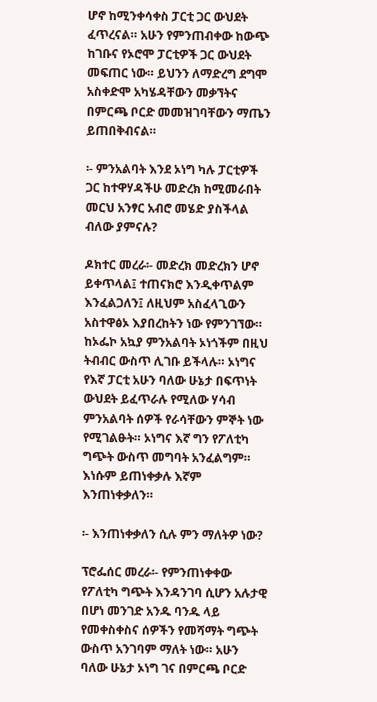ሆኖ ከሚንቀሳቀስ ፓርቲ ጋር ውህደት ፈጥረናል። አሁን የምንጠብቀው ከውጭ ከገቡና የኦሮሞ ፓርቲዎች ጋር ውህደት መፍጠር ነው። ይህንን ለማድረግ ደግሞ አስቀድሞ አካሄዳቸውን መቃኘትና በምርጫ ቦርድ መመዝገባቸውን ማጤን ይጠበቅብናል።

፡- ምንአልባት እንደ ኦነግ ካሉ ፓርቲዎች ጋር ከተዋሃዳችሁ መድረክ ከሚመራበት መርህ አንፃር አብሮ መሄድ ያስችላል ብለው ያምናሉ?

ዶክተር መረራ፡- መድረክ መድረክን ሆኖ ይቀጥላል፤ ተጠናክሮ እንዲቀጥልም እንፈልጋለን፤ ለዚህም አስፈላጊውን አስተዋፅኦ እያበረከትን ነው የምንገኘው። ከኦፌኮ አኳያ ምንአልባት ኦነጎችም በዚህ ትብብር ውስጥ ሊገቡ ይችላሉ። ኦነግና የእኛ ፓርቲ አሁን ባለው ሁኔታ በፍጥነት ውህደት ይፈጥራሉ የሚለው ሃሳብ ምንአልባት ሰዎች የራሳቸውን ምኞት ነው የሚገልፁት። ኦነግና እኛ ግን የፖለቲካ ግጭት ውስጥ መግባት አንፈልግም። እነሱም ይጠነቀቃሉ እኛም እንጠነቀቃለን።

፡- እንጠነቀቃለን ሲሉ ምን ማለትዎ ነው?

ፕሮፌሰር መረራ፡- የምንጠነቀቀው የፖለቲካ ግጭት እንዳንገባ ሲሆን አሉታዊ በሆነ መንገድ አንዱ ባንዱ ላይ የመቀስቀስና ሰዎችን የመሻማት ግጭት ውስጥ አንገባም ማለት ነው። አሁን ባለው ሁኔታ ኦነግ ገና በምርጫ ቦርድ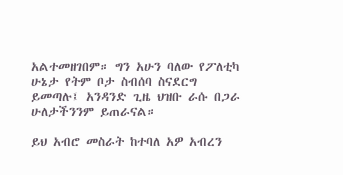አልተመዘገበም። ግን አሁን ባለው የፖለቲካ ሁኔታ የትም ቦታ ስብሰባ ስናደርግ ይመጣሉ፤ አንዳንድ ጊዜ ህዝቡ ራሱ በጋራ ሁለታችንንም ይጠራናል።

ይህ አብሮ መስራት ከተባለ አዎ አብረን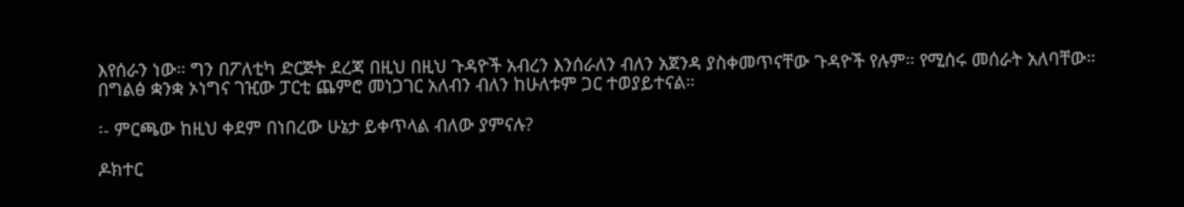እየሰራን ነው። ግን በፖለቲካ ድርጅት ደረጃ በዚህ በዚህ ጉዳዮች አብረን እንሰራለን ብለን አጀንዳ ያስቀመጥናቸው ጉዳዮች የሉም። የሚሰሩ መሰራት አለባቸው። በግልፅ ቋንቋ ኦነግና ገዢው ፓርቲ ጨምሮ መነጋገር አለብን ብለን ከሁለቱም ጋር ተወያይተናል።

፡- ምርጫው ከዚህ ቀደም በነበረው ሁኔታ ይቀጥላል ብለው ያምናሉ?

ዶክተር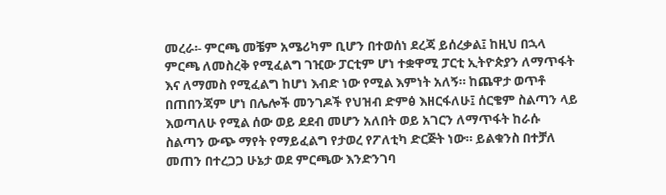መረራ፡- ምርጫ መቼም አሜሪካም ቢሆን በተወሰነ ደረጃ ይሰረቃል፤ ከዚህ በኋላ ምርጫ ለመስረቅ የሚፈልግ ገዢው ፓርቲም ሆነ ተቋዋሚ ፓርቲ ኢትዮጵያን ለማጥፋት እና ለማመስ የሚፈልግ ከሆነ እብድ ነው የሚል እምነት አለኝ። ከጨዋታ ወጥቶ በጠበንጃም ሆነ በሌሎች መንገዶች የህዝብ ድምፅ እዘርፋለሁ፤ ሰርቄም ስልጣን ላይ እወጣለሁ የሚል ሰው ወይ ደደብ መሆን አለበት ወይ አገርን ለማጥፋት ከራሱ ስልጣን ውጭ ማየት የማይፈልግ የታወረ የፖለቲካ ድርጅት ነው። ይልቁንስ በተቻለ መጠን በተረጋጋ ሁኔታ ወደ ምርጫው እንድንገባ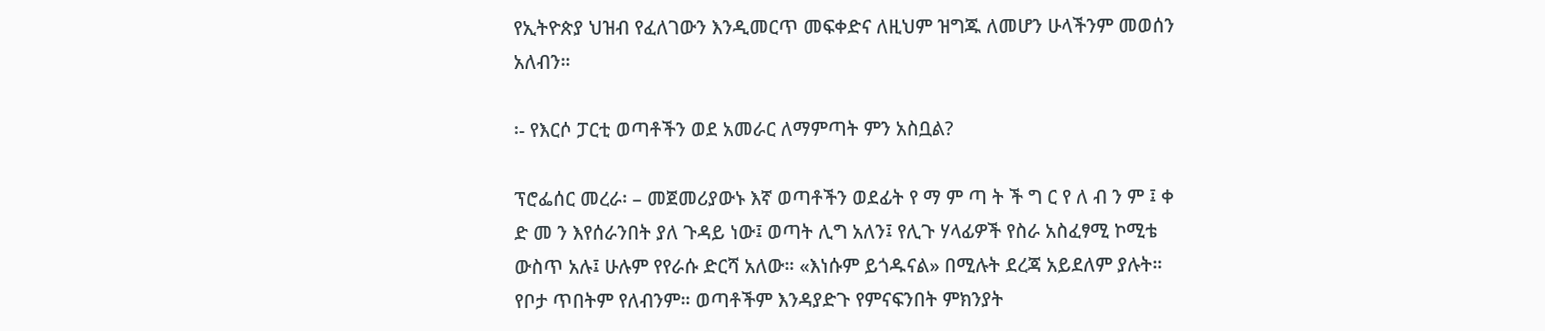የኢትዮጵያ ህዝብ የፈለገውን እንዲመርጥ መፍቀድና ለዚህም ዝግጁ ለመሆን ሁላችንም መወሰን አለብን።

፡- የእርሶ ፓርቲ ወጣቶችን ወደ አመራር ለማምጣት ምን አስቧል?

ፕሮፌሰር መረራ፡ – መጀመሪያውኑ እኛ ወጣቶችን ወደፊት የ ማ ም ጣ ት ች ግ ር የ ለ ብ ን ም ፤ ቀ ድ መ ን እየሰራንበት ያለ ጉዳይ ነው፤ ወጣት ሊግ አለን፤ የሊጉ ሃላፊዎች የስራ አስፈፃሚ ኮሚቴ ውስጥ አሉ፤ ሁሉም የየራሱ ድርሻ አለው። «እነሱም ይጎዱናል» በሚሉት ደረጃ አይደለም ያሉት። የቦታ ጥበትም የለብንም። ወጣቶችም እንዳያድጉ የምናፍንበት ምክንያት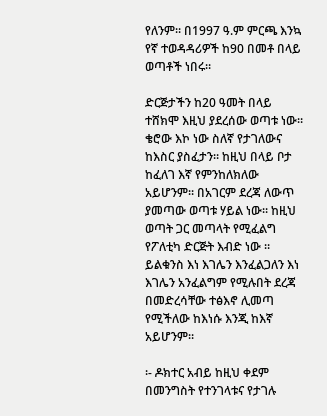የለንም። በ1997 ዓ.ም ምርጫ እንኳ የኛ ተወዳዳሪዎች ከ90 በመቶ በላይ ወጣቶች ነበሩ።

ድርጅታችን ከ20 ዓመት በላይ ተሸክሞ እዚህ ያደረሰው ወጣቱ ነው። ቄሮው እኮ ነው ስለኛ የታገለውና ከእስር ያስፈታን። ከዚህ በላይ ቦታ ከፈለገ እኛ የምንከለክለው አይሆንም። በአገርም ደረጃ ለውጥ ያመጣው ወጣቱ ሃይል ነው። ከዚህ ወጣት ጋር መጣላት የሚፈልግ የፖለቲካ ድርጅት እብድ ነው ። ይልቁንስ እነ እገሌን እንፈልጋለን እነ እገሌን አንፈልግም የሚሉበት ደረጃ በመድረሳቸው ተፅእኖ ሊመጣ የሚችለው ከእነሱ እንጂ ከእኛ አይሆንም።

፡- ዶክተር አብይ ከዚህ ቀደም በመንግስት የተንገላቱና የታገሉ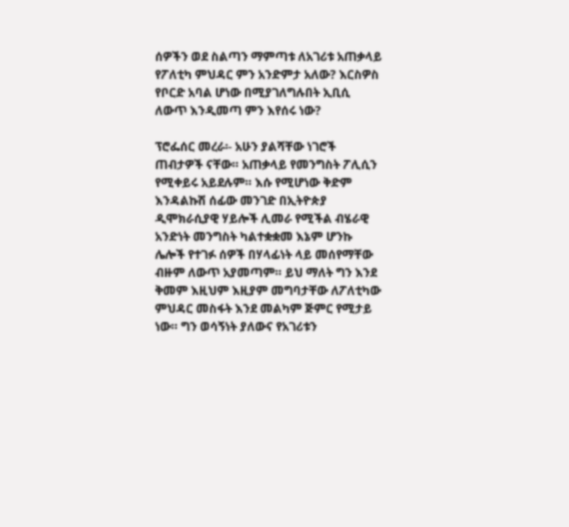ሰዎችን ወደ ስልጣን ማምጣቱ ለአገሪቱ አጠቃላይ የፖለቲካ ምህዳር ምን አንድምታ አለው? እርስዎስ የቦርድ አባል ሆነው በሚያገለግሉበት ኢቢሲ ለውጥ እንዲመጣ ምን እየሰሩ ነው?

ፕሮፌሰር መረራ፡- አሁን ያልሻቸው ነገሮች ጠብታዎች ናቸው። አጠቃላይ የመንግስት ፖሊሲን የሚቀይሩ አይደሉም። እሱ የሚሆነው ቅድም እንዳልኩሽ ሰፊው መንገድ በኢትዮጵያ ዲሞክራሲያዊ ሃይሎች ሊመራ የሚችል ብሄራዊ አንድነት መንግስት ካልተቋቋመ እኔም ሆንኩ ሌሎች የተገፉ ሰዎች በሃላፊነት ላይ መሰየማቸው ብዙም ለውጥ አያመጣም። ይህ ማለት ግን እንደ ቅመም እዚህም እዚያም መግባታቸው ለፖለቲካው ምህዳር መስፋት እንደ መልካም ጅምር የሚታይ ነው። ግን ወሳኝነት ያለውና የአገሪቱን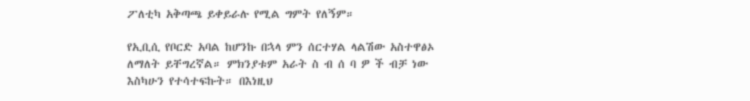ፖለቲካ አቅጣጫ ይቀይራሉ የሚል ግምት የለኝም።

የኢቢሲ የቦርድ አባል ከሆንኩ በኋላ ምን ሰርተሃል ላልሽው አስተዋፅኦ ለማለት ይቸግረኛል። ምክንያቱም አራት ስ ብ ሰ ባ ዎ ች ብቻ ነው እስካሁን የተሳተፍኩት። በእነዚህ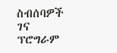ስብሰባዎች ገና ፕሮግራም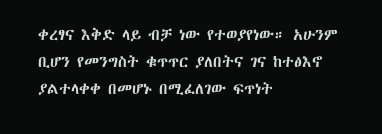ቀረፃና እቅድ ላይ ብቻ ነው የተወያየነው። አሁንም ቢሆን የመንግስት ቁጥጥር ያለበትና ገና ከተፅእኖ ያልተላቀቀ በመሆኑ በሚፈለገው ፍጥነት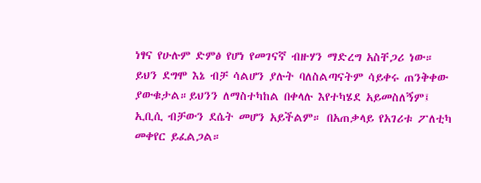ነፃና የሁሉም ድምፅ የሆነ የመገናኛ ብዙሃን ማድረግ አስቸጋሪ ነው። ይህን ደግሞ እኔ ብቻ ሳልሆን ያሉት ባለስልጣናትም ሳይቀሩ ጠንቅቀው ያውቁታል።ይህንን ለማስተካከል በቀላሉ እየተካሄደ አይመስለኝም፤ ኢቢሲ ብቻውን ደሴት መሆን አይችልም። በአጠቃላይ የአገሪቱ ፖለቲካ መቀየር ይፈልጋል።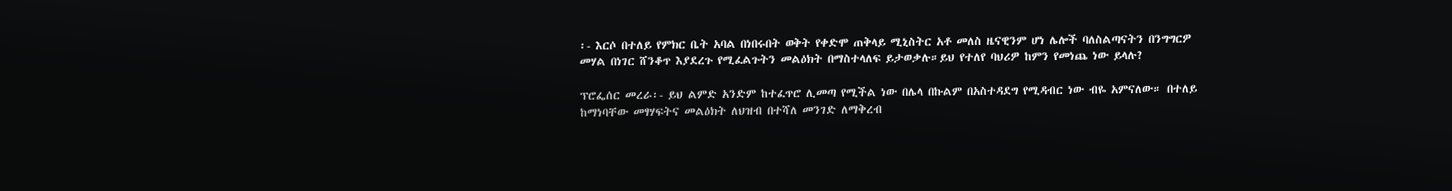፡- እርሶ በተለይ የምክር ቤት አባል በነበሩበት ወቅት የቀድሞ ጠቅላይ ሚኒስትር አቶ መለስ ዜናዊንም ሆነ ሌሎች ባለስልጣናትን በንግግርዎ መሃል በነገር ሸንቆጥ እያደረጉ የሚፈልጉትን መልዕክት በማስተላለፍ ይታወቃሉ።ይህ የተለየ ባህሪዎ ከምን የመነጨ ነው ይላሉ?

ፕሮፌሰር መረራ፡- ይህ ልምድ አንድም ከተፈጥሮ ሊመጣ የሚችል ነው በሌላ በኩልም በአስተዳደግ የሚዳብር ነው ብዬ አምናለው። በተለይ ከማነባቸው መፃሃፍትና መልዕክት ለህዝብ በተሻለ መንገድ ለማቅረብ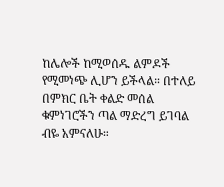ከሌሎች ከሚወሰዱ ልምዶች የሚመነጭ ሊሆን ይችላል። በተለይ በምክር ቤት ቀልድ መሰል ቁምነገሮችን ጣል ማድረግ ይገባል ብዬ አምናለሁ።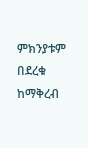ምክንያቱም በደረቁ ከማቅረብ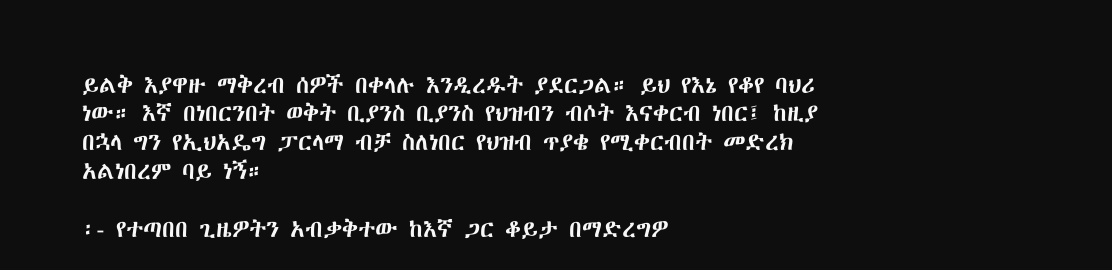ይልቅ እያዋዙ ማቅረብ ሰዎች በቀላሉ እንዲረዱት ያደርጋል። ይህ የእኔ የቆየ ባህሪ ነው። እኛ በነበርንበት ወቅት ቢያንስ ቢያንስ የህዝብን ብሶት እናቀርብ ነበር፤ ከዚያ በኋላ ግን የኢህአዴግ ፓርላማ ብቻ ስለነበር የህዝብ ጥያቄ የሚቀርብበት መድረክ አልነበረም ባይ ነኝ።

፡- የተጣበበ ጊዜዎትን አብቃቅተው ከእኛ ጋር ቆይታ በማድረግዎ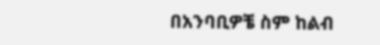በአንባቢዎቼ ስም ከልብ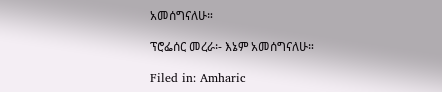አመሰግናለሁ።

ፕሮፌሰር መረራ፡- እኔም አመሰግናለሁ።

Filed in: Amharic